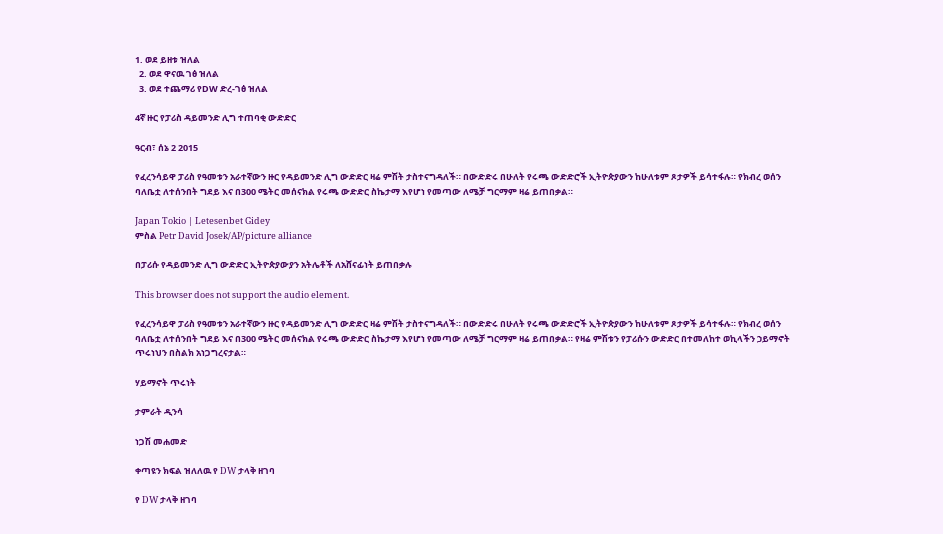1. ወደ ይዘቱ ዝለል
  2. ወደ ዋናዉ ገፅ ዝለል
  3. ወደ ተጨማሪ የDW ድረ-ገፅ ዝለል

4ኛ ዙር የፓሪስ ዳይመንድ ሊግ ተጠባቂ ውድድር

ዓርብ፣ ሰኔ 2 2015

የፈረንሳይዋ ፓሪስ የዓመቱን አራተኛውን ዙር የዳይመንድ ሊግ ውድድር ዛሬ ምሽት ታስተናግዳለች። በውድድሩ በሁለት የሩጫ ውድድሮች ኢትዮጵያውን ከሁለቱም ጾታዎች ይሳተፋሉ። የክብረ ወሰን ባለቤቷ ለተሰንበት ግደይ እና በ300 ሜትር መሰናክል የሩጫ ውድድር ስኬታማ እየሆነ የመጣው ለሜቻ ግርማም ዛሬ ይጠበቃል።

Japan Tokio | Letesenbet Gidey
ምስል Petr David Josek/AP/picture alliance

በፓሪሱ የዳይመንድ ሊግ ውድድር ኢትዮጵያውያን አትሌቶች ለአሸናፊነት ይጠበቃሉ

This browser does not support the audio element.

የፈረንሳይዋ ፓሪስ የዓመቱን አራተኛውን ዙር የዳይመንድ ሊግ ውድድር ዛሬ ምሽት ታስተናግዳለች። በውድድሩ በሁለት የሩጫ ውድድሮች ኢትዮጵያውን ከሁለቱም ጾታዎች ይሳተፋሉ። የክብረ ወሰን ባለቤቷ ለተሰንበት ግደይ እና በ300 ሜትር መሰናክል የሩጫ ውድድር ስኬታማ እየሆነ የመጣው ለሜቻ ግርማም ዛሬ ይጠበቃል። የዛሬ ምሽቱን የፓሪሱን ውድድር በተመለከተ ወኪላችን ኃይማኖት ጥሩነህን በስልክ አነጋግረናታል።

ሃይማኖት ጥሩነት

ታምራት ዲንሳ

ነጋሽ መሐመድ

ቀጣዩን ክፍል ዝለለዉ የ DW ታላቅ ዘገባ

የ DW ታላቅ ዘገባ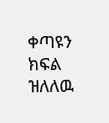ቀጣዩን ክፍል ዝለለዉ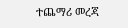ተጨማሪ መረጃ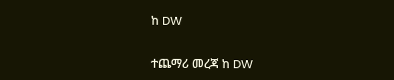ከ DW

ተጨማሪ መረጃ ከ DW